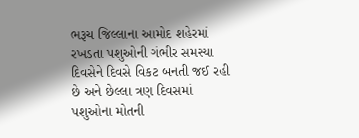ભરૂચ જિલ્લાના આમોદ શહેરમાં રખડતા પશુઓની ગંભીર સમસ્યા દિવસેને દિવસે વિકટ બનતી જઈ રહી છે અને છેલ્લા ત્રણ દિવસમાં પશુઓના મોતની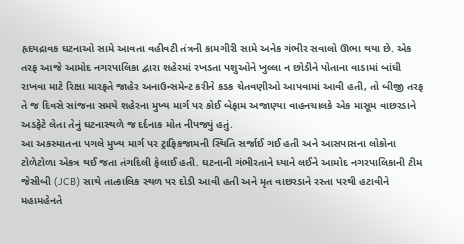હૃદયદ્રાવક ઘટનાઓ સામે આવતા વહીવટી તંત્રની કામગીરી સામે અનેક ગંભીર સવાલો ઊભા થયા છે. એક તરફ આજે આમોદ નગરપાલિકા દ્વારા શહેરમાં રખડતા પશુઓને ખુલ્લા ન છોડીને પોતાના વાડામાં બાંધી રાખવા માટે રિક્ષા મારફતે જાહેર અનાઉન્સમેન્ટ કરીને કડક ચેતવણીઓ આપવામાં આવી હતી, તો બીજી તરફ તે જ દિવસે સાંજના સમયે શહેરના મુખ્ય માર્ગ પર કોઈ બેફામ અજાણ્યા વાહનચાલકે એક માસૂમ વાછરડાને અડફેટે લેતા તેનું ઘટનાસ્થળે જ દર્દનાક મોત નીપજ્યું હતું.
આ અકસ્માતના પગલે મુખ્ય માર્ગ પર ટ્રાફિકજામની સ્થિતિ સર્જાઈ ગઈ હતી અને આસપાસના લોકોના ટોળેટોળા એકત્ર થઈ જતા તંગદિલી ફેલાઈ હતી. ઘટનાની ગંભીરતાને ધ્યાને લઈને આમોદ નગરપાલિકાની ટીમ જેસીબી (JCB) સાથે તાત્કાલિક સ્થળ પર દોડી આવી હતી અને મૃત વાછરડાને રસ્તા પરથી હટાવીને મહામહેનતે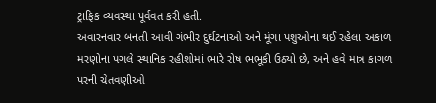ટ્રાફિક વ્યવસ્થા પૂર્વવત કરી હતી.
અવારનવાર બનતી આવી ગંભીર દુર્ઘટનાઓ અને મૂંગા પશુઓના થઈ રહેલા અકાળ મરણોના પગલે સ્થાનિક રહીશોમાં ભારે રોષ ભભૂકી ઉઠ્યો છે, અને હવે માત્ર કાગળ પરની ચેતવણીઓ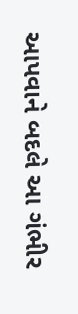આપવાને બદલે આ ગંભીર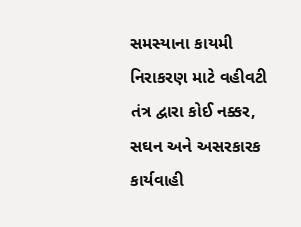સમસ્યાના કાયમી નિરાકરણ માટે વહીવટી તંત્ર દ્વારા કોઈ નક્કર, સઘન અને અસરકારક કાર્યવાહી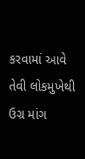કરવામાં આવે તેવી લોકમુખેથી ઉગ્ર માંગ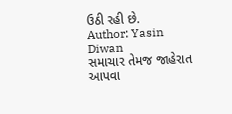ઉઠી રહી છે.
Author: Yasin Diwan
સમાચાર તેમજ જાહેરાત આપવા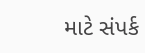માટે સંપર્ક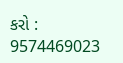કરો : 9574469023